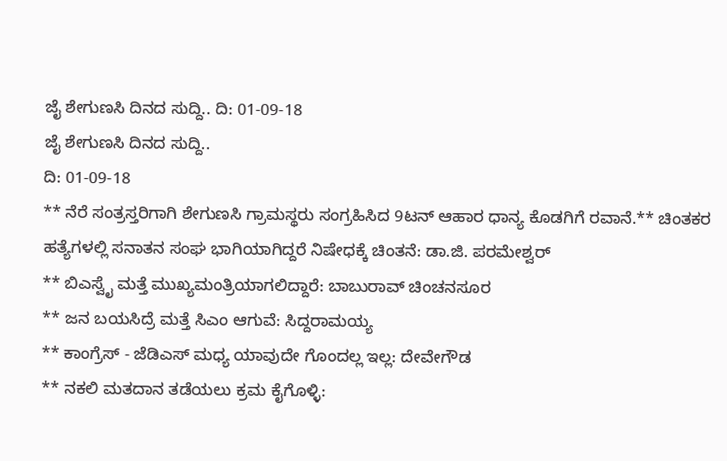ಜೈ ಶೇಗುಣಸಿ ದಿನದ ಸುದ್ದಿ.. ದಿ: 01-09-18
ಜೈ ಶೇಗುಣಸಿ ದಿನದ ಸುದ್ದಿ..
ದಿ: 01-09-18
** ನೆರೆ ಸಂತ್ರಸ್ತರಿಗಾಗಿ ಶೇಗುಣಸಿ ಗ್ರಾಮಸ್ಥರು ಸಂಗ್ರಹಿಸಿದ 9ಟನ್ ಆಹಾರ ಧಾನ್ಯ ಕೊಡಗಿಗೆ ರವಾನೆ.** ಚಿಂತಕರ ಹತ್ಯೆಗಳಲ್ಲಿ ಸನಾತನ ಸಂಘ ಭಾಗಿಯಾಗಿದ್ದರೆ ನಿಷೇಧಕ್ಕೆ ಚಿಂತನೆ: ಡಾ.ಜಿ. ಪರಮೇಶ್ವರ್
** ಬಿಎಸ್ವೈ ಮತ್ತೆ ಮುಖ್ಯಮಂತ್ರಿಯಾಗಲಿದ್ದಾರೆ: ಬಾಬುರಾವ್ ಚಿಂಚನಸೂರ
** ಜನ ಬಯಸಿದ್ರೆ ಮತ್ತೆ ಸಿಎಂ ಆಗುವೆ: ಸಿದ್ದರಾಮಯ್ಯ
** ಕಾಂಗ್ರೆಸ್ - ಜೆಡಿಎಸ್ ಮಧ್ಯ ಯಾವುದೇ ಗೊಂದಲ್ಲ ಇಲ್ಲ: ದೇವೇಗೌಡ
** ನಕಲಿ ಮತದಾನ ತಡೆಯಲು ಕ್ರಮ ಕೈಗೊಳ್ಳಿ: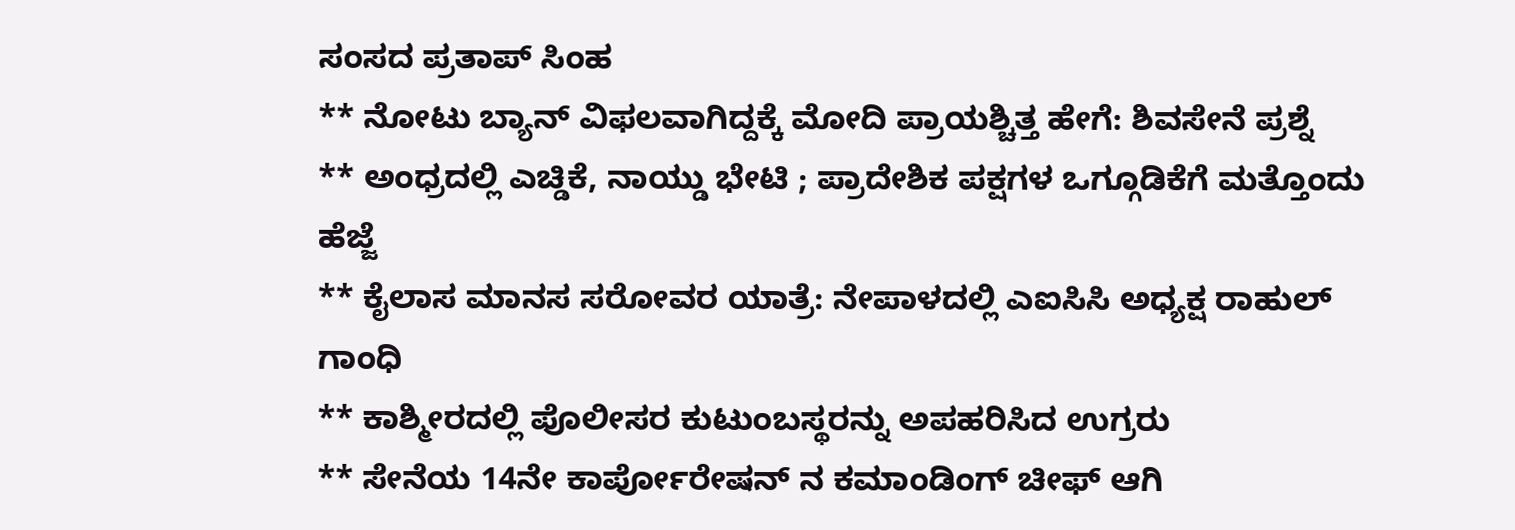ಸಂಸದ ಪ್ರತಾಪ್ ಸಿಂಹ
** ನೋಟು ಬ್ಯಾನ್ ವಿಫಲವಾಗಿದ್ದಕ್ಕೆ ಮೋದಿ ಪ್ರಾಯಶ್ಚಿತ್ತ ಹೇಗೆ: ಶಿವಸೇನೆ ಪ್ರಶ್ನೆ
** ಅಂಧ್ರದಲ್ಲಿ ಎಚ್ಡಿಕೆ, ನಾಯ್ಡು ಭೇಟಿ ; ಪ್ರಾದೇಶಿಕ ಪಕ್ಷಗಳ ಒಗ್ಗೂಡಿಕೆಗೆ ಮತ್ತೊಂದು ಹೆಜ್ಜೆ
** ಕೈಲಾಸ ಮಾನಸ ಸರೋವರ ಯಾತ್ರೆ: ನೇಪಾಳದಲ್ಲಿ ಎಐಸಿಸಿ ಅಧ್ಯಕ್ಷ ರಾಹುಲ್ ಗಾಂಧಿ
** ಕಾಶ್ಮೀರದಲ್ಲಿ ಪೊಲೀಸರ ಕುಟುಂಬಸ್ಥರನ್ನು ಅಪಹರಿಸಿದ ಉಗ್ರರು
** ಸೇನೆಯ 14ನೇ ಕಾರ್ಪೋರೇಷನ್ ನ ಕಮಾಂಡಿಂಗ್ ಚೀಫ್ ಆಗಿ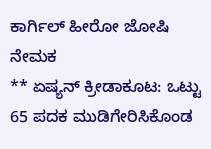ಕಾರ್ಗಿಲ್ ಹೀರೋ ಜೋಷಿ ನೇಮಕ
** ಏಷ್ಯನ್ ಕ್ರೀಡಾಕೂಟ: ಒಟ್ಟು 65 ಪದಕ ಮುಡಿಗೇರಿಸಿಕೊಂಡ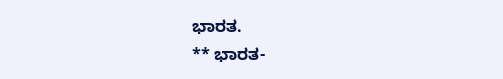ಭಾರತ.
** ಭಾರತ-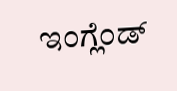ಇಂಗ್ಲೆಂಡ್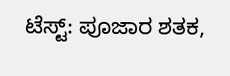ಟೆಸ್ಟ್: ಪೂಜಾರ ಶತಕ,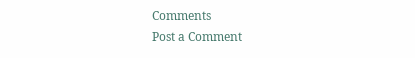Comments
Post a Comment